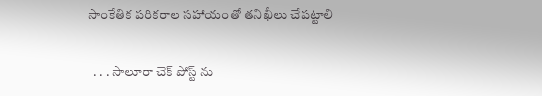సాంకేతిక పరికరాల సహాయంతో తనిఖీలు చేపట్టాలి

  . . . సాలూరా చెక్ పోస్ట్ ను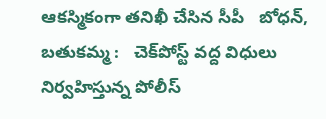ఆకస్మికంగా తనిఖీ చేసిన సీపీ   బోధన్, బతుకమ్మ :   చెక్‌పోస్ట్ వద్ద విధులు నిర్వహిస్తున్న పోలీస్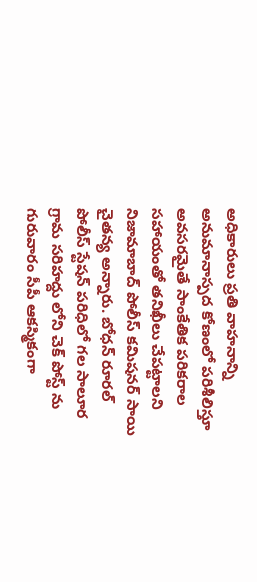అధికారులు ప్రతి వాహనాన్ని అనుమానాస్పద కోణంలో పరిశీలిస్తూ అవసరమైతే సాంకేతిక పరికరాల సహాయంతో తనిఖీలు చేపట్టాలని నిజామాబాద్ పోలీస్ కమిషనర్ సాయి చైతన్య అన్నారు. బోధన్ రూరల్ పోలీస్ స్టేషన్ పరిధిలో గల సాలూర గ్రామ సరిహద్దు లోని చెక్ పోస్ట్ ను గురువారం సీపీ ఆకస్మికంగా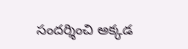సందర్శించి అక్కడ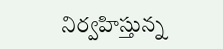నిర్వహిస్తున్న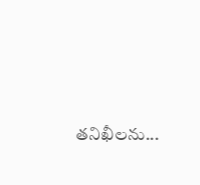తనిఖీలను...